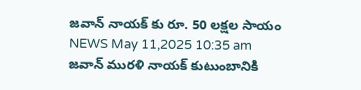జవాన్ నాయక్ కు రూ. 50 లక్షల సాయం
NEWS May 11,2025 10:35 am
జవాన్ మురళి నాయక్ కుటుంబానికి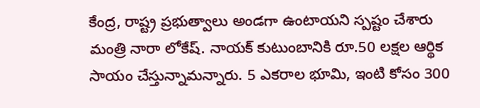కేంద్ర, రాష్ట్ర ప్రభుత్వాలు అండగా ఉంటాయని స్పష్టం చేశారు మంత్రి నారా లోకేష్. నాయక్ కుటుంబానికి రూ.50 లక్షల ఆర్థిక సాయం చేస్తున్నామన్నారు. 5 ఎకరాల భూమి, ఇంటి కోసం 300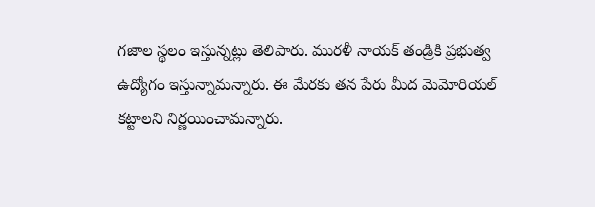గజాల స్థలం ఇస్తున్నట్లు తెలిపారు. మురళీ నాయక్ తండ్రికి ప్రభుత్వ ఉద్యోగం ఇస్తున్నామన్నారు. ఈ మేరకు తన పేరు మీద మెమోరియల్ కట్టాలని నిర్ణయించామన్నారు.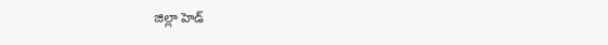జిల్లా హెడ్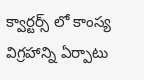క్వార్టర్స్ లో కాంస్య విగ్రహాన్ని ఏర్పాటు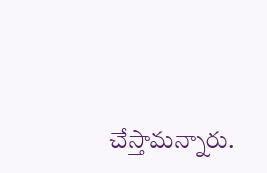చేస్తామన్నారు.